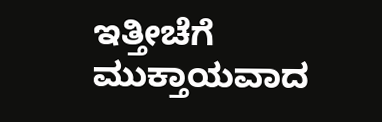ಇತ್ತೀಚೆಗೆ ಮುಕ್ತಾಯವಾದ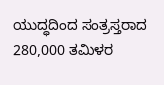ಯುದ್ಧದಿಂದ ಸಂತ್ರಸ್ತರಾದ 280,000 ತಮಿಳರ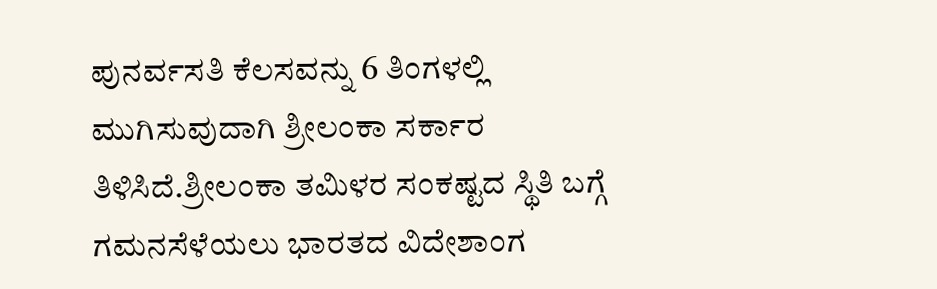ಪುನರ್ವಸತಿ ಕೆಲಸವನ್ನು 6 ತಿಂಗಳಲ್ಲಿ ಮುಗಿಸುವುದಾಗಿ ಶ್ರೀಲಂಕಾ ಸರ್ಕಾರ ತಿಳಿಸಿದೆ.ಶ್ರೀಲಂಕಾ ತಮಿಳರ ಸಂಕಷ್ಟದ ಸ್ಥಿತಿ ಬಗ್ಗೆ ಗಮನಸೆಳೆಯಲು ಭಾರತದ ವಿದೇಶಾಂಗ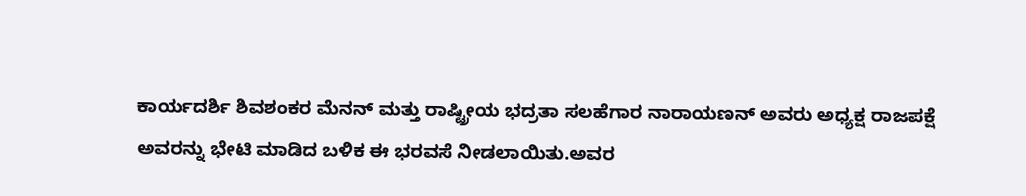ಕಾರ್ಯದರ್ಶಿ ಶಿವಶಂಕರ ಮೆನನ್ ಮತ್ತು ರಾಷ್ಟ್ರೀಯ ಭದ್ರತಾ ಸಲಹೆಗಾರ ನಾರಾಯಣನ್ ಅವರು ಅಧ್ಯಕ್ಷ ರಾಜಪಕ್ಷೆ ಅವರನ್ನು ಭೇಟಿ ಮಾಡಿದ ಬಳಿಕ ಈ ಭರವಸೆ ನೀಡಲಾಯಿತು.ಅವರ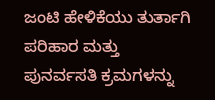ಜಂಟಿ ಹೇಳಿಕೆಯು ತುರ್ತಾಗಿ ಪರಿಹಾರ ಮತ್ತು ಪುನರ್ವಸತಿ ಕ್ರಮಗಳನ್ನು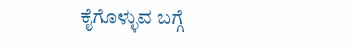ಕೈಗೊಳ್ಳುವ ಬಗ್ಗೆ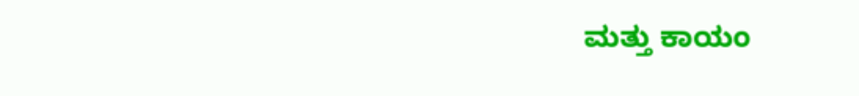ಮತ್ತು ಕಾಯಂ